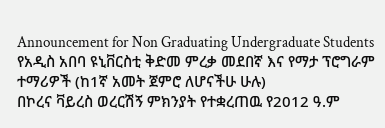Announcement for Non Graduating Undergraduate Students
የአዲስ አበባ ዩኒቨርስቲ ቅድመ ምረቃ መደበኛ እና የማታ ፕሮግራም ተማሪዎች (ከ1ኛ አመት ጀምሮ ለሆናችሁ ሁሉ)
በኮረና ቫይረስ ወረርሽኝ ምክንያት የተቋረጠዉ የ2012 ዓ.ም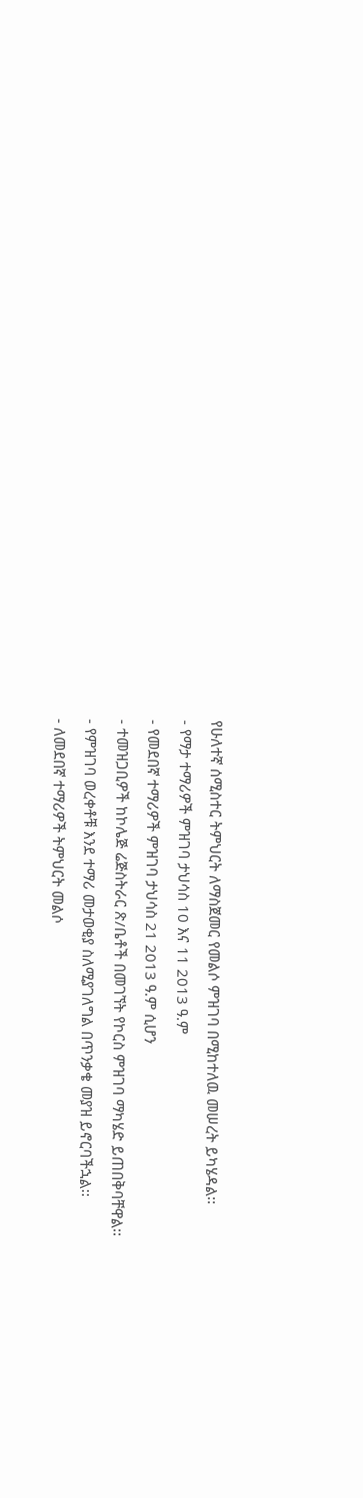የሁለተኛ ሰሚስተር ትምህርት ለማስጀመር የመልሶ ምዝገባ በሚከተለዉ መሠረት ይካሄዳል፡፡
- የማታ ተማሪዎች ምዝገባ ታህሳስ 10 እና 11 2013 ዓ.ም
- የመደበኛ ተማሪዎች ምዝገባ ታህሳስ 21 2013 ዓ.ም ሲሆን
- ተመዝጋቢዎች ከኮሌጅ ሬጅስትራር ጽ/ቤቶች በመገኘት የኮርስ ምዝገባ ማካሄድ ይጠበቅባቸዋል፡፡
- የምዝገባ ወረቀቶቹ እንደ ተማሪ መታወቂያ ስለሚያገለግል በጥንቃቄ መያዝ ይኖርባችኋል፡፡
- ለመደበኛ ተማሪዎች ትምህርት መልሶ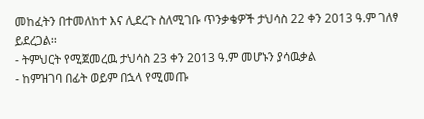መከፈትን በተመለከተ እና ሊደረጉ ስለሚገቡ ጥንቃቄዎች ታህሳስ 22 ቀን 2013 ዓ.ም ገለፃ ይደረጋል፡፡
- ትምህርት የሚጀመረዉ ታህሳስ 23 ቀን 2013 ዓ.ም መሆኑን ያሳዉቃል
- ከምዝገባ በፊት ወይም በኋላ የሚመጡ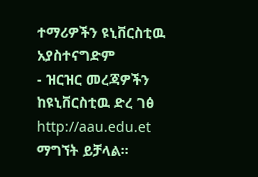ተማሪዎችን ዩኒቨርስቲዉ አያስተናግድም
- ዝርዝር መረጃዎችን ከዩኒቨርስቲዉ ድረ ገፅ http://aau.edu.et ማግኘት ይቻላል፡፡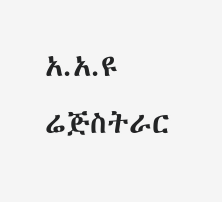አ.አ.ዩ ሬጅስትራር